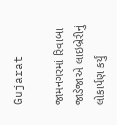Gujarat

જામનગરમાં રિવાબા જાડેજાએ લાઇબ્રેરીનું લોકાર્પણ કર્યું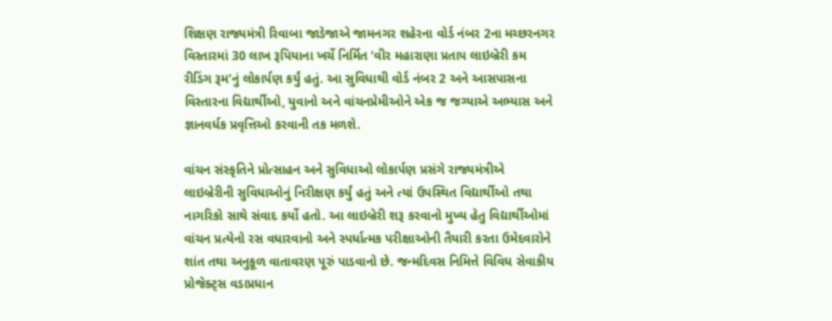શિક્ષણ રાજ્યમંત્રી રિવાબા જાડેજાએ જામનગર શહેરના વોર્ડ નંબર 2ના મચ્છરનગર વિસ્તારમાં 30 લાખ રૂપિયાના ખર્ચે નિર્મિત ‘વીર મહારાણા પ્રતાપ લાઇબ્રેરી કમ રીડિંગ રૂમ’નું લોકાર્પણ કર્યું હતું. આ સુવિધાથી વોર્ડ નંબર 2 અને આસપાસના વિસ્તારના વિદ્યાર્થીઓ, યુવાનો અને વાંચનપ્રેમીઓને એક જ જગ્યાએ અભ્યાસ અને જ્ઞાનવર્ધક પ્રવૃત્તિઓ કરવાની તક મળશે.

વાંચન સંસ્કૃતિને પ્રોત્સાહન અને સુવિધાઓ લોકાર્પણ પ્રસંગે રાજ્યમંત્રીએ લાઇબ્રેરીની સુવિધાઓનું નિરીક્ષણ કર્યું હતું અને ત્યાં ઉપસ્થિત વિદ્યાર્થીઓ તથા નાગરિકો સાથે સંવાદ કર્યો હતો. આ લાઇબ્રેરી શરૂ કરવાનો મુખ્ય હેતુ વિદ્યાર્થીઓમાં વાંચન પ્રત્યેનો રસ વધારવાનો અને સ્પર્ધાત્મક પરીક્ષાઓની તૈયારી કરતા ઉમેદવારોને શાંત તથા અનુકૂળ વાતાવરણ પૂરું પાડવાનો છે. જન્મદિવસ નિમિત્તે વિવિધ સેવાકીય પ્રોજેક્ટ્સ વડાપ્રધાન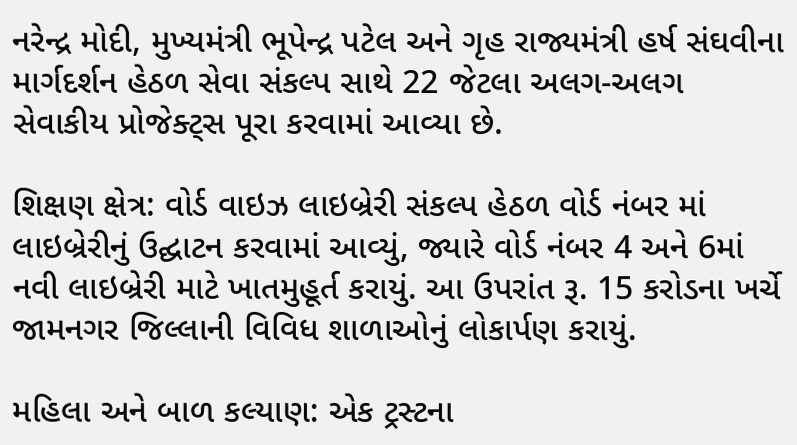નરેન્દ્ર મોદી, મુખ્યમંત્રી ભૂપેન્દ્ર પટેલ અને ગૃહ રાજ્યમંત્રી હર્ષ સંઘવીના માર્ગદર્શન હેઠળ સેવા સંકલ્પ સાથે 22 જેટલા અલગ-અલગ સેવાકીય પ્રોજેક્ટ્સ પૂરા કરવામાં આવ્યા છે.

શિક્ષણ ક્ષેત્ર: વોર્ડ વાઇઝ લાઇબ્રેરી સંકલ્પ હેઠળ વોર્ડ નંબર માં લાઇબ્રેરીનું ઉદ્ઘાટન કરવામાં આવ્યું, જ્યારે વોર્ડ નંબર 4 અને 6માં નવી લાઇબ્રેરી માટે ખાતમુહૂર્ત કરાયું. આ ઉપરાંત રૂ. 15 કરોડના ખર્ચે જામનગર જિલ્લાની વિવિધ શાળાઓનું લોકાર્પણ કરાયું.

મહિલા અને બાળ કલ્યાણ: એક ટ્રસ્ટના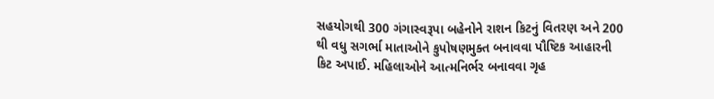સહયોગથી 300 ગંગાસ્વરૂપા બહેનોને રાશન કિટનું વિતરણ અને 200 થી વધુ સગર્ભા માતાઓને કુપોષણમુક્ત બનાવવા પૌષ્ટિક આહારની કિટ અપાઈ. મહિલાઓને આત્મનિર્ભર બનાવવા ગૃહ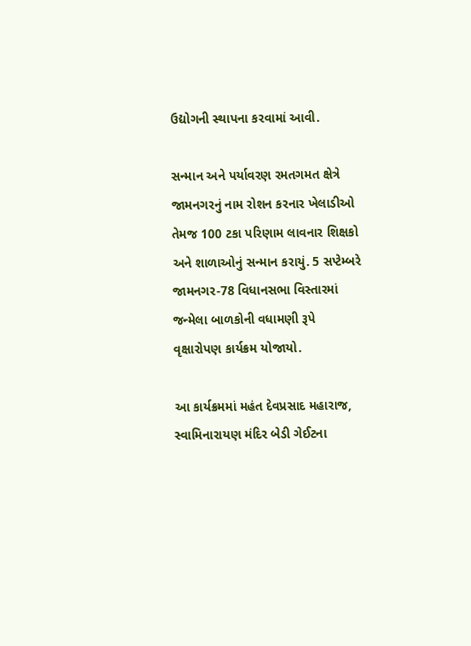ઉદ્યોગની સ્થાપના કરવામાં આવી.

સન્માન અને પર્યાવરણ રમતગમત ક્ષેત્રે જામનગરનું નામ રોશન કરનાર ખેલાડીઓ તેમજ 100 ટકા પરિણામ લાવનાર શિક્ષકો અને શાળાઓનું સન્માન કરાયું. 5 સપ્ટેમ્બરે જામનગર-78 વિધાનસભા વિસ્તારમાં જન્મેલા બાળકોની વધામણી રૂપે વૃક્ષારોપણ કાર્યક્રમ યોજાયો.

આ કાર્યક્રમમાં મહંત દેવપ્રસાદ મહારાજ, સ્વામિનારાયણ મંદિર બેડી ગેઈટના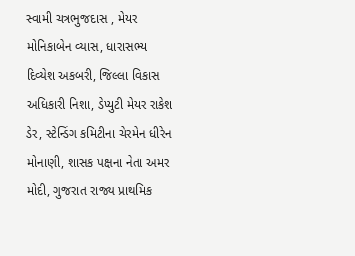સ્વામી ચત્રભુજદાસ , મેયર મોનિકાબેન વ્યાસ, ધારાસભ્ય દિવ્યેશ અકબરી, જિલ્લા વિકાસ અધિકારી નિશા, ડેપ્યુટી મેયર રાકેશ ડેર, સ્ટેન્ડિંગ કમિટીના ચેરમેન ધીરેન મોનાણી, શાસક પક્ષના નેતા અમર મોદી, ગુજરાત રાજ્ય પ્રાથમિક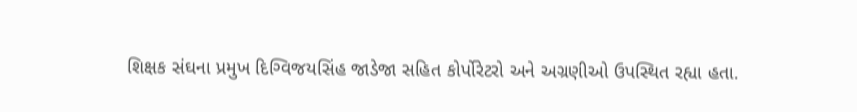શિક્ષક સંઘના પ્રમુખ દિગ્વિજયસિંહ જાડેજા સહિત કોર્પોરેટરો અને અગ્રણીઓ ઉપસ્થિત રહ્યા હતા.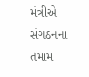મંત્રીએ સંગઠનના તમામ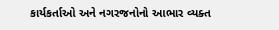કાર્યકર્તાઓ અને નગરજનોનો આભાર વ્યક્ત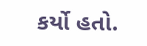કર્યો હતો.